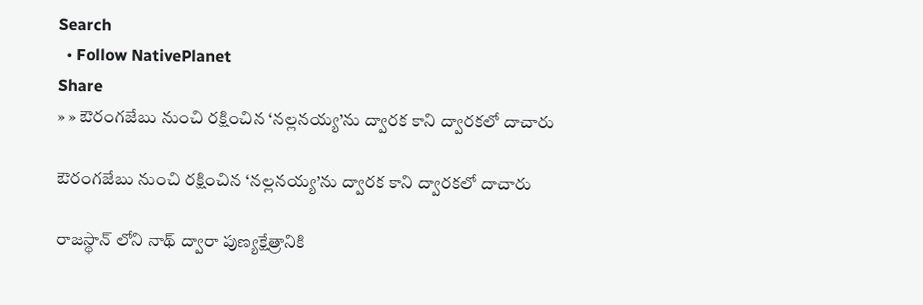Search
  • Follow NativePlanet
Share
» » ఔరంగజేబు నుంచి రక్షించిన ‘నల్లనయ్య’ను ద్వారక కాని ద్వారకలో దాచారు

ఔరంగజేబు నుంచి రక్షించిన ‘నల్లనయ్య’ను ద్వారక కాని ద్వారకలో దాచారు

రాజస్థాన్ లోని నాథ్ ద్వారా పుణ్యక్షేత్రానికి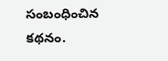సంబంధించిన కథనం.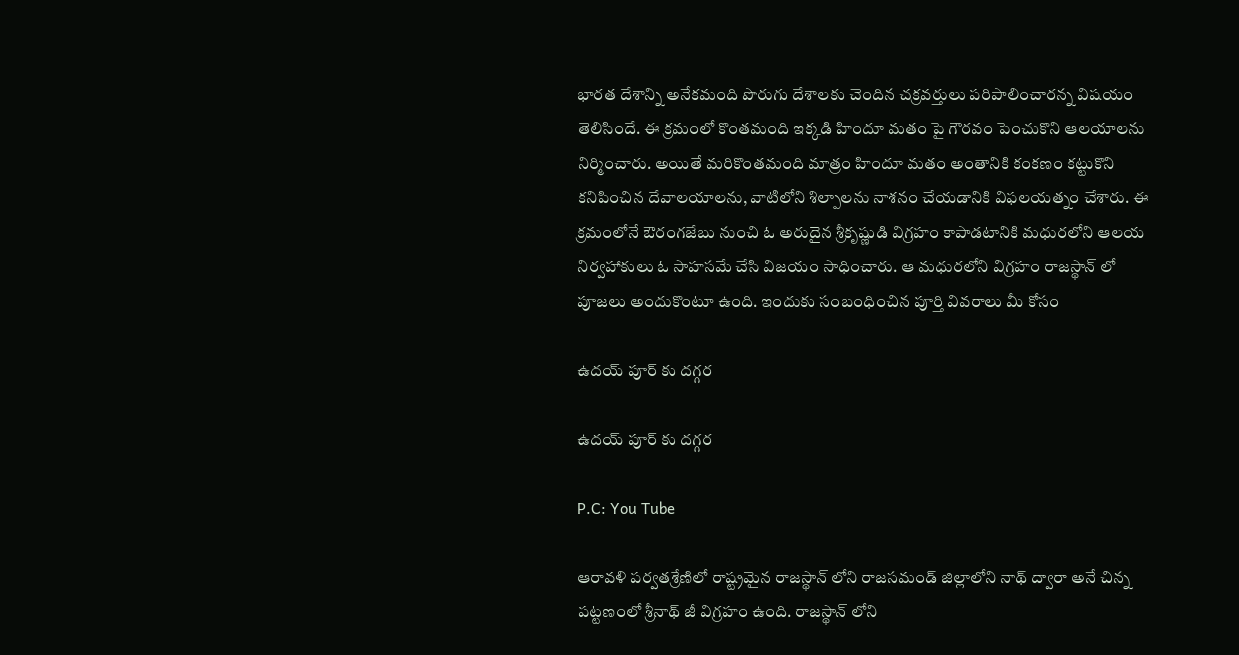భారత దేశాన్ని అనేకమంది పొరుగు దేశాలకు చెందిన చక్రవర్తులు పరిపాలించారన్న విషయం తెలిసిందే. ఈ క్రమంలో కొంతమంది ఇక్కడి హిందూ మతం పై గౌరవం పెంచుకొని ఆలయాలను నిర్మించారు. అయితే మరికొంతమంది మాత్రం హిందూ మతం అంతానికి కంకణం కట్టుకొని కనిపించిన దేవాలయాలను, వాటిలోని శిల్పాలను నాశనం చేయడానికి విఫలయత్నం చేశారు. ఈ క్రమంలోనే ఔరంగజేబు నుంచి ఓ అరుదైన శ్రీకృష్ణుడి విగ్రహం కాపాడటానికి మధురలోని ఆలయ నిర్వహాకులు ఓ సాహసమే చేసి విజయం సాధించారు. ఆ మధురలోని విగ్రహం రాజస్థాన్ లో పూజలు అందుకొంటూ ఉంది. ఇందుకు సంబంధించిన పూర్తి వివరాలు మీ కోసం

ఉదయ్ పూర్ కు దగ్గర

ఉదయ్ పూర్ కు దగ్గర

P.C: You Tube

ఆరావళి పర్వతశ్రేణిలో రాష్ట్రమైన రాజస్థాన్ లోని రాజసమండ్ జిల్లాలోని నాథ్ ద్వారా అనే చిన్న పట్టణంలో శ్రీనాథ్ జీ విగ్రహం ఉంది. రాజస్థాన్ లోని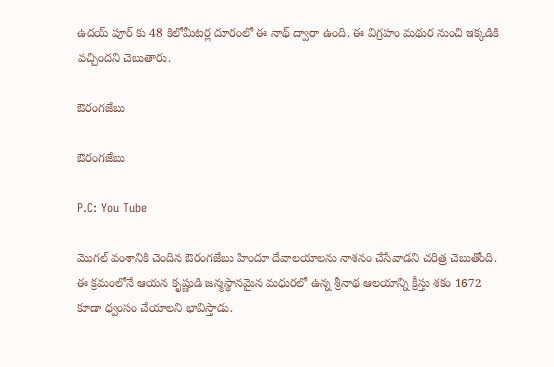ఉదయ్ పూర్ కు 48 కిలోమీటర్ల దూరంలో ఈ నాథ్ ద్వారా ఉంది. ఈ విగ్రహం మథుర నుంచి ఇక్కడికి వచ్చిందని చెబుతారు.

ఔరంగజేబు

ఔరంగజేబు

P.C: You Tube

మొగల్ వంశానికి చెందిన ఔరంగజేబు హిందూ దేవాలయాలను నాశనం చేసేవాడని చరిత్ర చెబుతోంది. ఈ క్రమంలోనే ఆయన కృష్ణుడి జన్మస్థానమైన మధురలో ఉన్న శ్రీనాథ ఆలయాన్ని క్రీస్తు శకం 1672 కూడా ధ్వంసం చేయాలని భావిస్తాడు.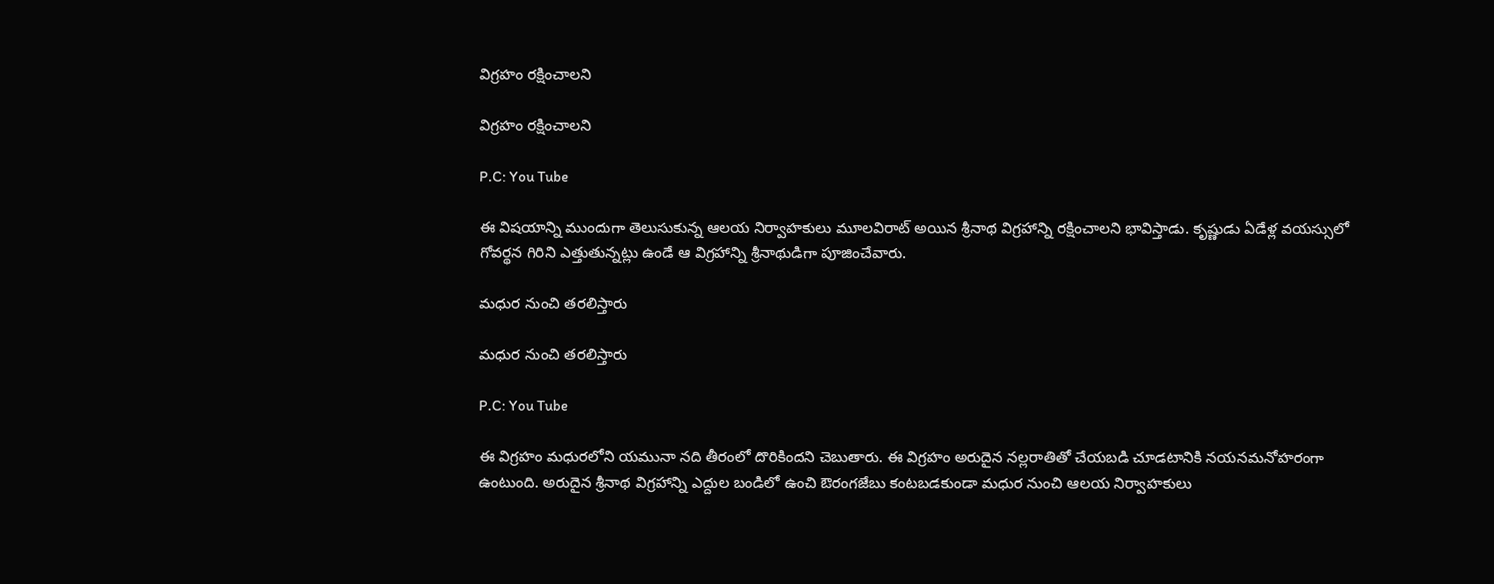విగ్రహం రక్షించాలని

విగ్రహం రక్షించాలని

P.C: You Tube

ఈ విషయాన్ని ముందుగా తెలుసుకున్న ఆలయ నిర్వాహకులు మూలవిరాట్ అయిన శ్రీనాథ విగ్రహాన్ని రక్షించాలని భావిస్తాడు. కృష్ణుడు ఏడేళ్ల వయస్సులో గోవర్థన గిరిని ఎత్తుతున్నట్లు ఉండే ఆ విగ్రహాన్ని శ్రీనాథుడిగా పూజించేవారు.

మధుర నుంచి తరలిస్తారు

మధుర నుంచి తరలిస్తారు

P.C: You Tube

ఈ విగ్రహం మధురలోని యమునా నది తీరంలో దొరికిందని చెబుతారు. ఈ విగ్రహం అరుదైన నల్లరాతితో చేయబడి చూడటానికి నయనమనోహరంగా ఉంటుంది. అరుదైన శ్రీనాథ విగ్రహాన్ని ఎద్దుల బండిలో ఉంచి ఔరంగజేబు కంటబడకుండా మధుర నుంచి ఆలయ నిర్వాహకులు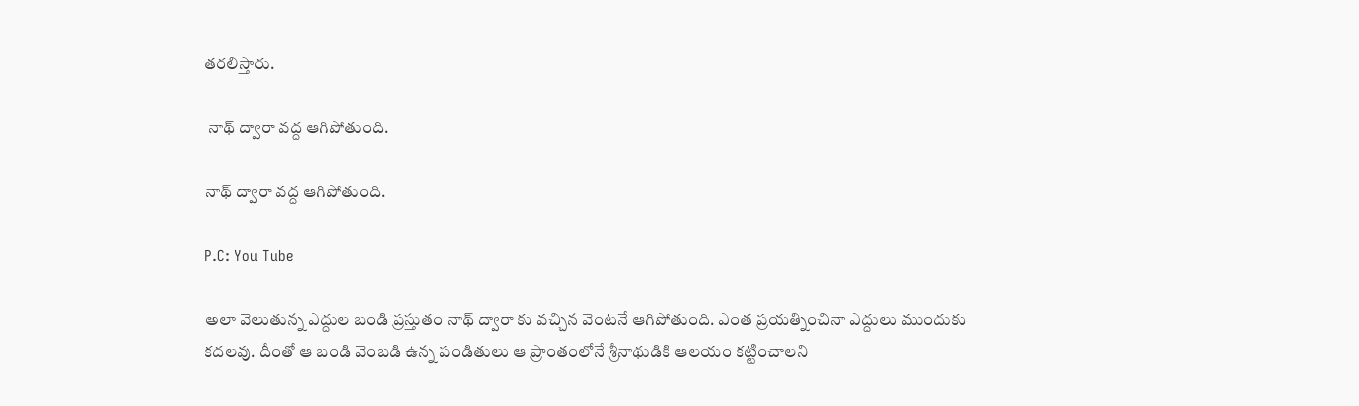తరలిస్తారు.

 నాథ్ ద్వారా వద్ద ఆగిపోతుంది.

నాథ్ ద్వారా వద్ద ఆగిపోతుంది.

P.C: You Tube

అలా వెలుతున్న ఎద్దుల బండి ప్రస్తుతం నాథ్ ద్వారా కు వచ్చిన వెంటనే ఆగిపోతుంది. ఎంత ప్రయత్నించినా ఎద్దులు ముందుకు కదలవు. దీంతో ఆ బండి వెంబడి ఉన్న పండితులు ఆ ప్రాంతంలోనే శ్రీనాథుడికి ఆలయం కట్టించాలని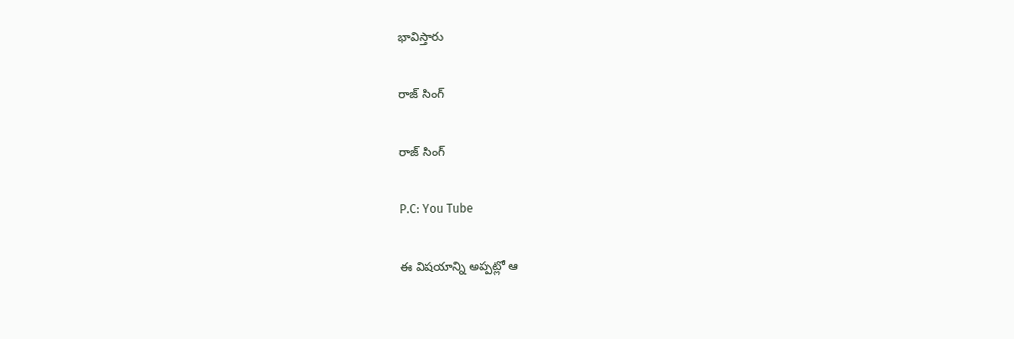భావిస్తారు

రాజ్ సింగ్

రాజ్ సింగ్

P.C: You Tube

ఈ విషయాన్ని అప్పట్లో ఆ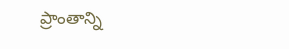ప్రాంతాన్ని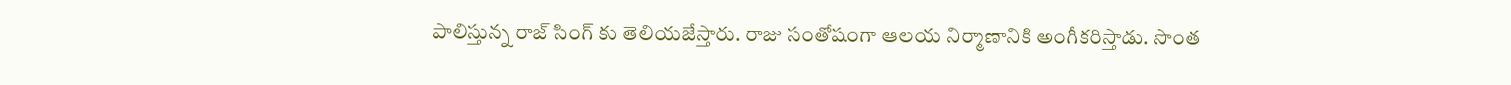పాలిస్తున్న రాజ్ సింగ్ కు తెలియజేస్తారు. రాజు సంతోషంగా ఆలయ నిర్మాణానికి అంగీకరిస్తాడు. సొంత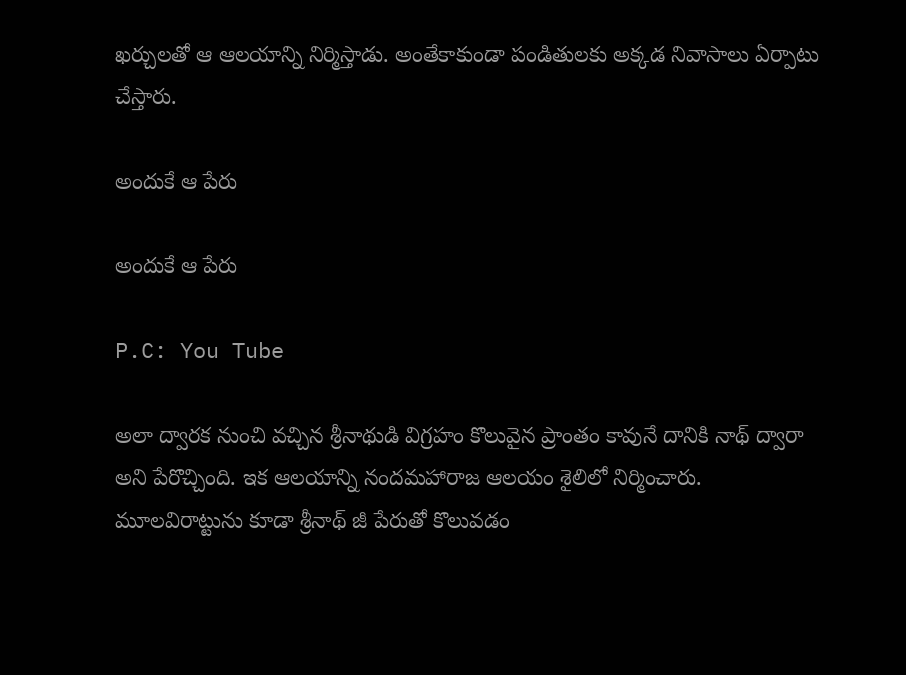ఖర్చులతో ఆ ఆలయాన్ని నిర్మిస్తాడు. అంతేకాకుండా పండితులకు అక్కడ నివాసాలు ఏర్పాటు చేస్తారు.

అందుకే ఆ పేరు

అందుకే ఆ పేరు

P.C: You Tube

అలా ద్వారక నుంచి వచ్చిన శ్రీనాథుడి విగ్రహం కొలువైన ప్రాంతం కావునే దానికి నాథ్ ద్వారా అని పేరొచ్చింది. ఇక ఆలయాన్ని నందమహారాజ ఆలయం శైలిలో నిర్మించారు. మూలవిరాట్టును కూడా శ్రీనాథ్ జీ పేరుతో కొలువడం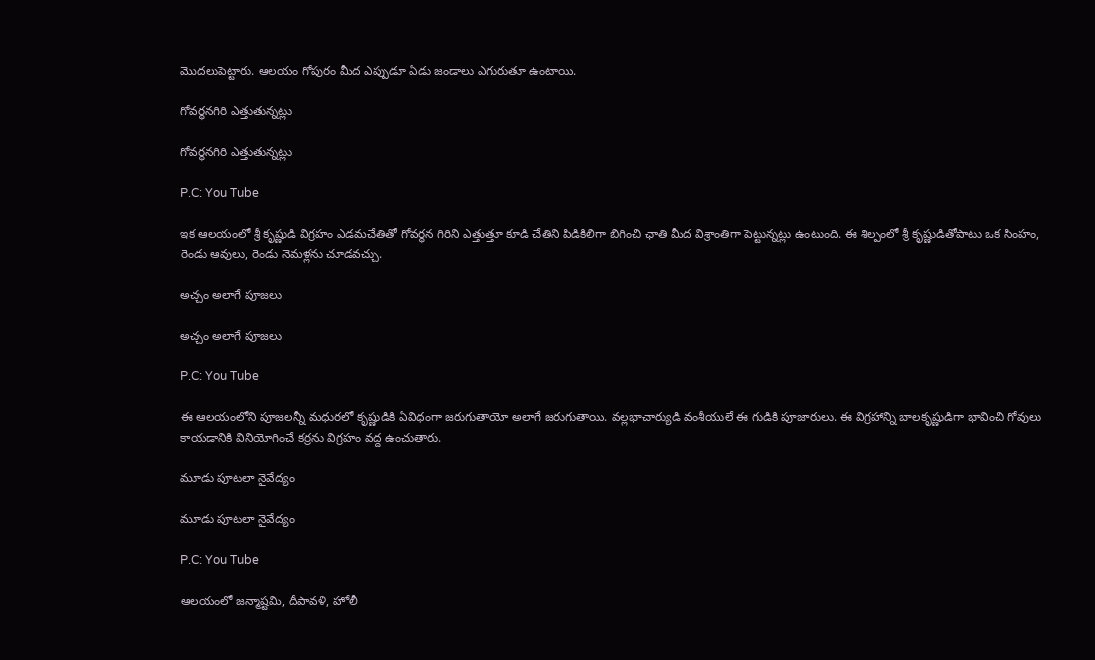మొదలుపెట్టారు. ఆలయం గోపురం మీద ఎప్పుడూ ఏడు జండాలు ఎగురుతూ ఉంటాయి.

గోవర్థనగిరి ఎత్తుతున్నట్లు

గోవర్థనగిరి ఎత్తుతున్నట్లు

P.C: You Tube

ఇక ఆలయంలో శ్రీ కృష్ణుడి విగ్రహం ఎడమచేతితో గోవర్థన గిరిని ఎత్తుత్తూ కూడి చేతిని పిడికిలిగా బిగించి ఛాతి మీద విశ్రాంతిగా పెట్టున్నట్లు ఉంటుంది. ఈ శిల్పంలో శ్రీ కృష్ణుడితోపాటు ఒక సింహం, రెండు ఆవులు, రెండు నెమళ్లను చూడవచ్చు.

అచ్చం అలాగే పూజలు

అచ్చం అలాగే పూజలు

P.C: You Tube

ఈ ఆలయంలోని పూజలన్నీ మధురలో కృష్ణుడికి ఏవిధంగా జరుగుతాయో అలాగే జరుగుతాయి. వల్లభాచార్యుడి వంశీయులే ఈ గుడికి పూజారులు. ఈ విగ్రహాన్ని బాలకృష్ణుడిగా భావించి గోవులు కాయడానికి వినియోగించే కర్రను విగ్రహం వద్ద ఉంచుతారు.

మూడు పూటలా నైవేద్యం

మూడు పూటలా నైవేద్యం

P.C: You Tube

ఆలయంలో జన్మాష్టమి, దీపావళి, హోలీ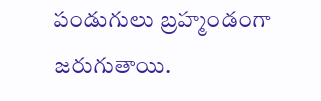పండుగులు బ్రహ్మండంగా జరుగుతాయి.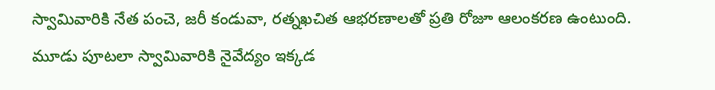స్వామివారికి నేత పంచె, జరీ కండువా, రత్నఖచిత ఆభరణాలతో ప్రతి రోజూ ఆలంకరణ ఉంటుంది. మూడు పూటలా స్వామివారికి నైవేద్యం ఇక్కడ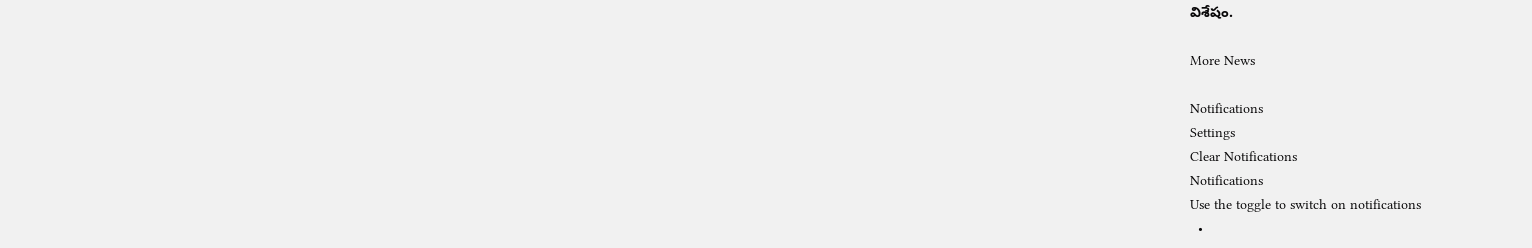విశేషం.

More News

Notifications
Settings
Clear Notifications
Notifications
Use the toggle to switch on notifications
  •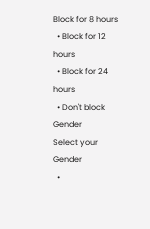Block for 8 hours
  • Block for 12 hours
  • Block for 24 hours
  • Don't block
Gender
Select your Gender
  •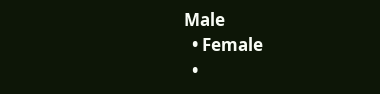Male
  • Female
  •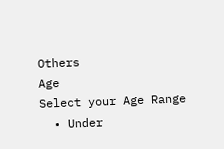Others
Age
Select your Age Range
  • Under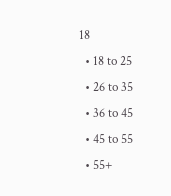18
  • 18 to 25
  • 26 to 35
  • 36 to 45
  • 45 to 55
  • 55+